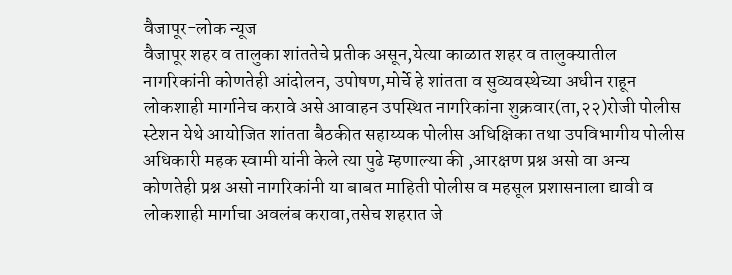वैजापूर-लोक न्यूज
वैजापूर शहर व तालुका शांततेचे प्रतीक असून,येत्या काळात शहर व तालुक्यातील नागरिकांनी कोणतेही आंदोलन, उपोषण,मोर्चे हे शांतता व सुव्यवस्थेच्या अधीन राहून लोकशाही मार्गानेच करावे असे आवाहन उपस्थित नागरिकांना शुक्रवार(ता,२२)रोजी पोलीस स्टेशन येथे आयोजित शांतता बैठकीत सहाय्यक पोलीस अधिक्षिका तथा उपविभागीय पोलीस अधिकारी महक स्वामी यांनी केले त्या पुढे म्हणाल्या की ,आरक्षण प्रश्न असो वा अन्य कोणतेही प्रश्न असो नागरिकांनी या बाबत माहिती पोलीस व महसूल प्रशासनाला द्यावी व लोकशाही मार्गाचा अवलंब करावा,तसेच शहरात जे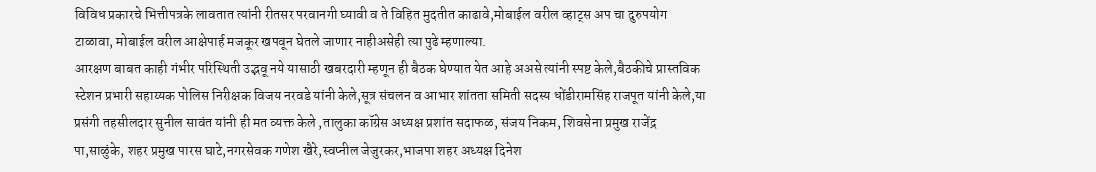विविध प्रकारचे भित्तीपत्रके लावतात त्यांनी रीतसर परवानगी घ्यावी व ते विहित मुदतीत काढावे,मोबाईल वरील व्हाट्स अप चा दुरुपयोग टाळावा, मोबाईल वरील आक्षेपार्ह मजकूर खपवून घेतले जाणार नाहीअसेही त्या पुढे म्हणाल्या.
आरक्षण बाबत काही गंभीर परिस्थिती उद्भवू नये यासाठी खबरदारी म्हणून ही बैठक घेण्यात येत आहे अअसे त्यांनी स्पष्ट केले,बैठकीचे प्रास्तविक स्टेशन प्रभारी सहाय्यक पोलिस निरीक्षक विजय नरवडे यांनी केले,सूत्र संचलन व आभार शांतता समिती सदस्य धोंडीरामसिंह राजपूत यांनी केले,या प्रसंगी तहसीलदार सुनील सावंत यांनी ही मत व्यक्त केले ,तालुका कॉग्रेस अध्यक्ष प्रशांत सदाफळ, संजय निकम, शिवसेना प्रमुख राजेंद्र पा,साळुंके, शहर प्रमुख पारस घाटे,नगरसेवक गणेश खैरे,स्वप्नील जेजुरकर,भाजपा शहर अध्यक्ष दिनेश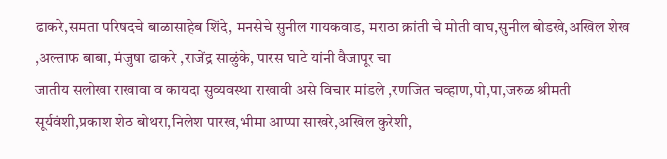ढाकरे,समता परिषदचे बाळासाहेब शिंदे, मनसेचे सुनील गायकवाड, मराठा क्रांती चे मोती वाघ,सुनील बोडखे,अखिल शेख
,अल्ताफ बाबा, मंजुषा ढाकरे ,राजेंद्र साळुंके, पारस घाटे यांनी वैजापूर चा
जातीय सलोखा राखावा व कायदा सुव्यवस्था राखावी असे विचार मांडले ,रणजित चव्हाण,पो,पा,जरुळ श्रीमती सूर्यवंशी,प्रकाश शेठ बोथरा,निलेश पारख,भीमा आप्पा साखरे,अखिल कुरेशी,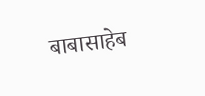बाबासाहेब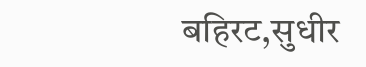बहिरट,सुधीर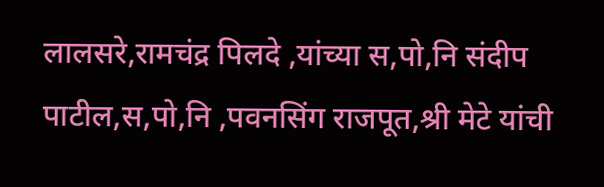लालसरे,रामचंद्र पिलदे ,यांच्या स,पो,नि संदीप पाटील,स,पो,नि ,पवनसिंग राजपूत,श्री मेटे यांची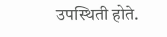उपस्थिती होते.